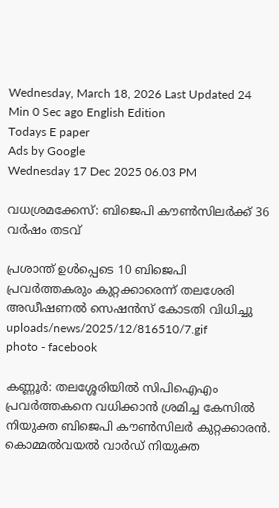Wednesday, March 18, 2026 Last Updated 24 Min 0 Sec ago English Edition
Todays E paper
Ads by Google
Wednesday 17 Dec 2025 06.03 PM

വധശ്രമക്കേസ്: ബിജെപി കൗൺസിലർക്ക് 36 വർഷം തടവ്

പ്രശാന്ത് ഉള്‍പ്പെടെ 10 ബിജെപി പ്രവര്‍ത്തകരും കുറ്റക്കാരെന്ന് തലശേരി അഡീഷണല്‍ സെഷന്‍സ് കോടതി വിധിച്ചു
uploads/news/2025/12/816510/7.gif
photo - facebook

കണ്ണൂര്‍: തലശ്ശേരിയില്‍ സിപിഐഎം പ്രവര്‍ത്തകനെ വധിക്കാന്‍ ശ്രമിച്ച കേസില്‍ നിയുക്ത ബിജെപി കൗണ്‍സിലര്‍ കുറ്റക്കാരന്‍. കൊമ്മല്‍വയല്‍ വാര്‍ഡ് നിയുക്ത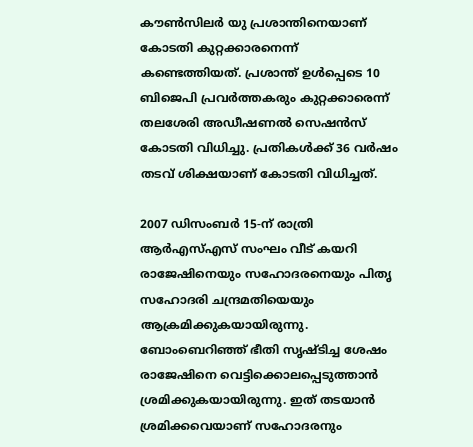കൗണ്‍സിലര്‍ യു പ്രശാന്തിനെയാണ് കോടതി കുറ്റക്കാരനെന്ന് കണ്ടെത്തിയത്. പ്രശാന്ത് ഉള്‍പ്പെടെ 10 ബിജെപി പ്രവര്‍ത്തകരും കുറ്റക്കാരെന്ന് തലശേരി അഡീഷണല്‍ സെഷന്‍സ് കോടതി വിധിച്ചു. പ്രതികൾക്ക് 36 വർഷം തടവ് ശിക്ഷയാണ് കോടതി വിധിച്ചത്.

2007 ഡിസംബര്‍ 15-ന് രാത്രി ആര്‍എസ്എസ് സംഘം വീട് കയറി രാജേഷിനെയും സഹോദരനെയും പിതൃ സഹോദരി ചന്ദ്രമതിയെയും ആക്രമിക്കുകയായിരുന്നു. ബോംബെറിഞ്ഞ് ഭീതി സൃഷ്ടിച്ച ശേഷം രാജേഷിനെ വെട്ടിക്കൊലപ്പെടുത്താന്‍ ശ്രമിക്കുകയായിരുന്നു. ഇത് തടയാന്‍ ശ്രമിക്കവെയാണ് സഹോദരനും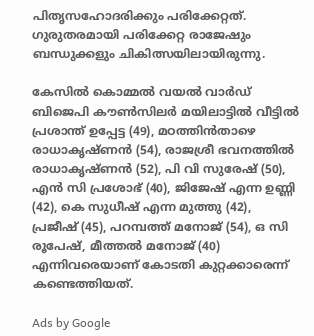പിതൃസഹോദരിക്കും പരിക്കേറ്റത്. ഗുരുതരമായി പരിക്കേറ്റ രാജേഷും ബന്ധുക്കളും ചികിത്സയിലായിരുന്നു.

കേസില്‍ കൊമ്മല്‍ വയല്‍ വാര്‍ഡ് ബിജെപി കൗണ്‍സിലര്‍ മയിലാട്ടില്‍ വീട്ടില്‍ പ്രശാന്ത് ഉപ്പേട്ട (49), മഠത്തിന്‍താഴെ രാധാകൃഷ്ണന്‍ (54), രാജശ്രീ ഭവനത്തില്‍ രാധാകൃഷ്ണന്‍ (52), പി വി സുരേഷ് (50), എന്‍ സി പ്രശോഭ് (40), ജിജേഷ് എന്ന ഉണ്ണി (42), കെ സുധീഷ് എന്ന മുത്തു (42), പ്രജീഷ് (45), പറമ്പത്ത് മനോജ് (54), ഒ സി രൂപേഷ്, മീത്തല്‍ മനോജ് (40) എന്നിവരെയാണ് കോടതി കുറ്റക്കാരെന്ന് കണ്ടെത്തിയത്.

Ads by Google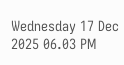Wednesday 17 Dec 2025 06.03 PM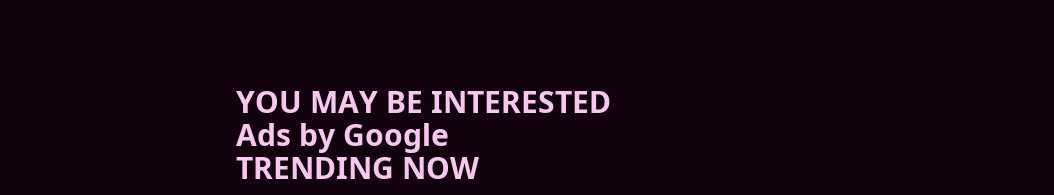YOU MAY BE INTERESTED
Ads by Google
TRENDING NOW